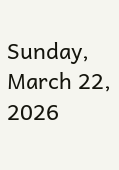Sunday, March 22, 2026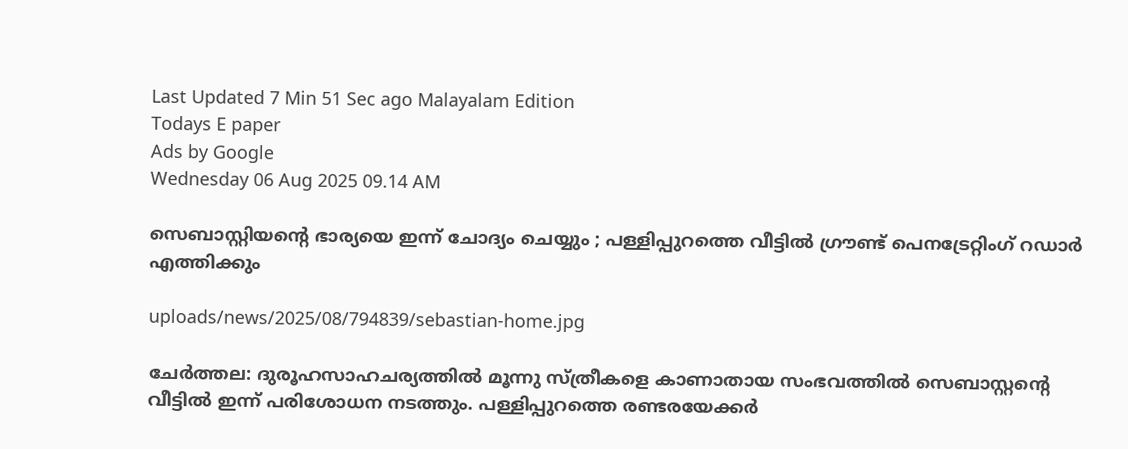Last Updated 7 Min 51 Sec ago Malayalam Edition
Todays E paper
Ads by Google
Wednesday 06 Aug 2025 09.14 AM

സെബാസ്റ്റിയന്റെ ഭാര്യയെ ഇന്ന് ചോദ്യം ചെയ്യും ; പള്ളിപ്പുറത്തെ വീട്ടില്‍ ഗ്രൗണ്ട് പെനട്രേറ്റിംഗ് റഡാര്‍ എത്തിക്കും

uploads/news/2025/08/794839/sebastian-home.jpg

ചേര്‍ത്തല: ദുരൂഹസാഹചര്യത്തില്‍ മൂന്നു സ്ത്രീകളെ കാണാതായ സംഭവത്തില്‍ സെബാസ്റ്റന്റെ വീട്ടില്‍ ഇന്ന് പരിശോധന നടത്തും. പള്ളിപ്പുറത്തെ രണ്ടരയേക്കര്‍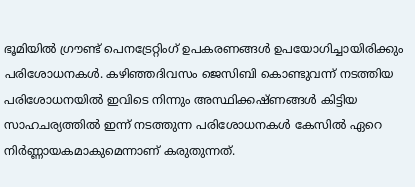ഭൂമിയില്‍ ഗ്രൗണ്ട് പെനട്രേറ്റിംഗ് ഉപകരണങ്ങള്‍ ഉപയോഗിച്ചായിരിക്കും പരിശോധനകള്‍. കഴിഞ്ഞദിവസം ജെസിബി കൊണ്ടുവന്ന് നടത്തിയ പരിശോധനയില്‍ ഇവിടെ നിന്നും അസ്ഥിക്കഷ്ണങ്ങള്‍ കിട്ടിയ സാഹചര്യത്തില്‍ ഇന്ന് നടത്തുന്ന പരിശോധനകള്‍ കേസില്‍ ഏറെ നിര്‍ണ്ണായകമാകുമെന്നാണ് കരുതുന്നത്.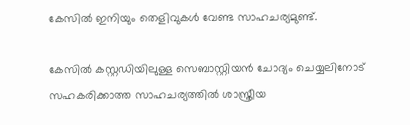കേസില്‍ ഇനിയും തെളിവുകള്‍ വേണ്ട സാഹചര്യമുണ്ട്.

കേസില്‍ കസ്റ്റഡിയിലുള്ള സെബാസ്റ്റിയന്‍ ചോദ്യം ചെയ്യലിനോട് സഹകരിക്കാത്ത സാഹചര്യത്തില്‍ ശാസ്ത്രീയ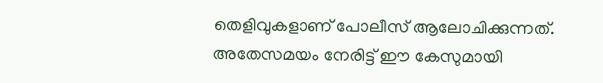തെളിവുകളാണ് പോലീസ് ആലോചിക്കുന്നത്. അതേസമയം നേരിട്ട് ഈ കേസുമായി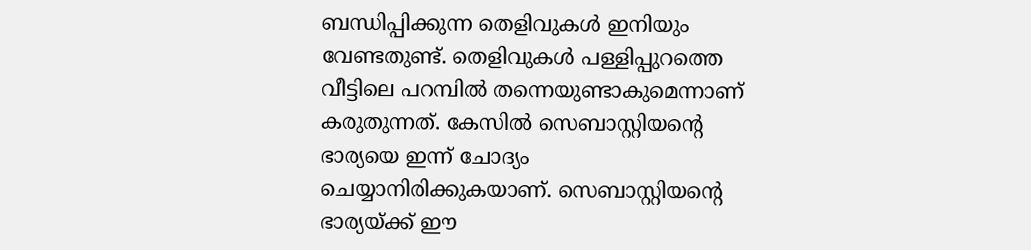ബന്ധിപ്പിക്കുന്ന തെളിവുകള്‍ ഇനിയും വേണ്ടതുണ്ട്. തെളിവുകള്‍ പള്ളിപ്പുറത്തെ വീട്ടിലെ പറമ്പില്‍ തന്നെയുണ്ടാകുമെന്നാണ് കരുതുന്നത്. കേസില്‍ സെബാസ്റ്റിയന്റെ ഭാര്യയെ ഇന്ന് ചോദ്യം ചെയ്യാനിരിക്കുകയാണ്. സെബാസ്റ്റിയന്റെ ഭാര്യയ്ക്ക് ഈ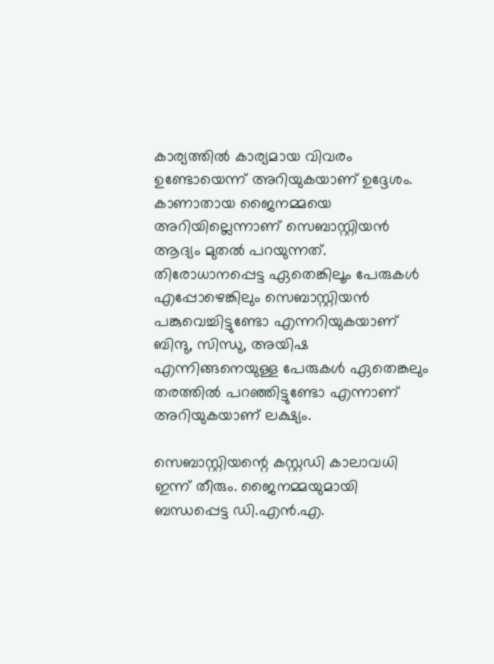കാര്യത്തില്‍ കാര്യമായ വിവരം ഉണ്ടോയെന്ന് അറിയുകയാണ് ഉദ്ദേശം. കാണാതായ ജൈനമ്മയെ അറിയില്ലെന്നാണ് സെബാസ്റ്റിയന്‍ ആദ്യം മുതല്‍ പറയുന്നത്. തിരോധാനപ്പെട്ട ഏതെങ്കിലൂം പേരുകള്‍ എപ്പോഴെങ്കിലും സെബാസ്റ്റിയന്‍ പങ്കുവെച്ചിട്ടുണ്ടോ എന്നറിയുകയാണ് ബിന്ദു, സിന്ധു, അയിഷ എന്നിങ്ങനെയുള്ള പേരുകള്‍ ഏതെങ്കലും തരത്തില്‍ പറഞ്ഞിട്ടുണ്ടോ എന്നാണ് അറിയുകയാണ് ലക്ഷ്യം.

സെബാസ്റ്റിയന്റെ കസ്റ്റഡി കാലാവധി ഇന്ന് തീരും. ജൈനമ്മയുമായി ബന്ധപ്പെട്ട ഡി.എന്‍.എ.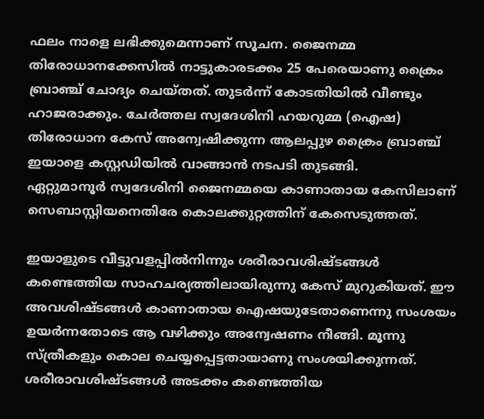ഫലം നാളെ ലഭിക്കുമെന്നാണ് സൂചന. ജൈനമ്മ തിരോധാനക്കേസില്‍ നാട്ടുകാരടക്കം 25 പേരെയാണു ക്രൈം ബ്രാഞ്ച് ചോദ്യം ചെയ്തത്. തുടര്‍ന്ന് കോടതിയില്‍ വീണ്ടും ഹാജരാക്കും. ചേര്‍ത്തല സ്വദേശിനി ഹയറുമ്മ (ഐഷ) തിരോധാന കേസ് അന്വേഷിക്കുന്ന ആലപ്പുഴ ക്രൈം ബ്രാഞ്ച് ഇയാളെ കസ്റ്റഡിയില്‍ വാങ്ങാന്‍ നടപടി തുടങ്ങി.
ഏറ്റുമാനൂര്‍ സ്വദേശിനി ജൈനമ്മയെ കാണാതായ കേസിലാണ് സെബാസ്റ്റിയനെതിരേ കൊലക്കുറ്റത്തിന് കേസെടുത്തത്.

ഇയാളുടെ വീട്ടുവളപ്പില്‍നിന്നും ശരീരാവശിഷ്ടങ്ങള്‍ കണ്ടെത്തിയ സാഹചര്യത്തിലായിരുന്നു കേസ് മുറുകിയത്. ഈ അവശിഷ്ടങ്ങള്‍ കാണാതായ ഐഷയുടേതാണെന്നു സംശയം ഉയര്‍ന്നതോടെ ആ വഴിക്കും അന്വേഷണം നീങ്ങി. മൂന്നു സ്ത്രീകളും കൊല ചെയ്യപ്പെട്ടതായാണു സംശയിക്കുന്നത്. ശരീരാവശിഷ്ടങ്ങള്‍ അടക്കം കണ്ടെത്തിയ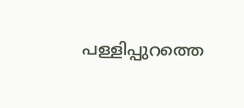പള്ളിപ്പുറത്തെ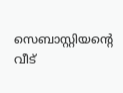സെബാസ്റ്റിയന്റെ വീട്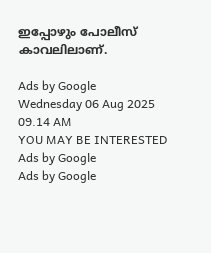ഇപ്പോഴും പോലീസ് കാവലിലാണ്.

Ads by Google
Wednesday 06 Aug 2025 09.14 AM
YOU MAY BE INTERESTED
Ads by Google
Ads by Google